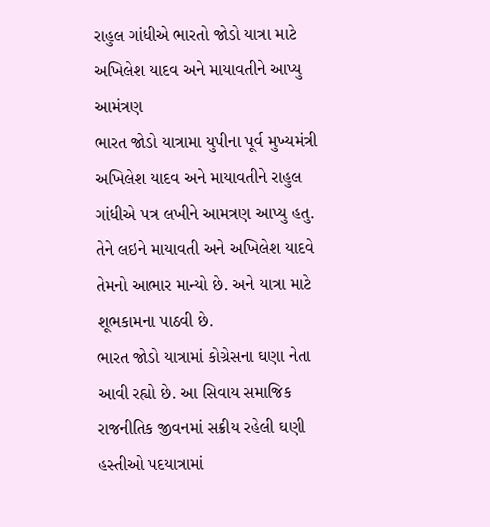રાહુલ ગાંધીએ ભારતો જોડો યાત્રા માટે અખિલેશ યાદવ અને માયાવતીને આપ્યુ આમંત્રણ
ભારત જોડો યાત્રામા યુપીના પૂર્વ મુખ્યમંત્રી અખિલેશ યાદવ અને માયાવતીને રાહુલ ગાંધીએ પત્ર લખીને આમત્રણ આપ્યુ હતુ. તેને લઇને માયાવતી અને અખિલેશ યાદવે તેમનો આભાર માન્યો છે. અને યાત્રા માટે શૂભકામના પાઠવી છે.
ભારત જોડો યાત્રામાં કોગ્રેસના ઘણા નેતા આવી રહ્યો છે. આ સિવાય સમાજિક રાજનીતિક જીવનમાં સક્રીય રહેલી ઘણી હસ્તીઓ પદયાત્રામાં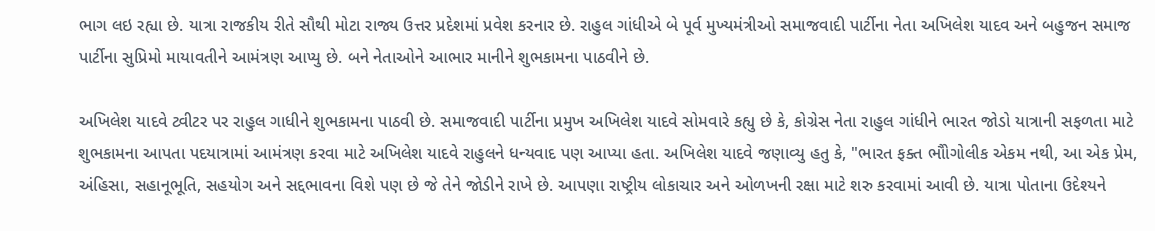ભાગ લઇ રહ્યા છે. યાત્રા રાજકીય રીતે સૌથી મોટા રાજ્ય ઉત્તર પ્રદેશમાં પ્રવેશ કરનાર છે. રાહુલ ગાંધીએ બે પૂર્વ મુખ્યમંત્રીઓ સમાજવાદી પાર્ટીના નેતા અખિલેશ યાદવ અને બહુજન સમાજ પાર્ટીના સુપ્રિમો માયાવતીને આમંત્રણ આપ્યુ છે. બને નેતાઓને આભાર માનીને શુભકામના પાઠવીને છે.

અખિલેશ યાદવે ટ્વીટર પર રાહુલ ગાધીને શુભકામના પાઠવી છે. સમાજવાદી પાર્ટીના પ્રમુખ અખિલેશ યાદવે સોમવારે કહ્યુ છે કે, કોગ્રેસ નેતા રાહુલ ગાંધીને ભારત જોડો યાત્રાની સફળતા માટે શુભકામના આપતા પદયાત્રામાં આમંત્રણ કરવા માટે અખિલેશ યાદવે રાહુલને ધન્યવાદ પણ આપ્યા હતા. અખિલેશ યાદવે જણાવ્યુ હતુ કે, "ભારત ફક્ત ભૌોગોલીક એકમ નથી, આ એક પ્રેમ, અંહિસા, સહાનૂભૂતિ, સહયોગ અને સદ્દભાવના વિશે પણ છે જે તેને જોડીને રાખે છે. આપણા રાષ્ટ્રીય લોકાચાર અને ઓળખની રક્ષા માટે શરુ કરવામાં આવી છે. યાત્રા પોતાના ઉદેશ્યને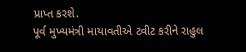પ્રાપ્ત કરશે.
પૂર્વ મુખ્યમંત્રી માયાવતીએ ટ્વીટ કરીને રાહુલ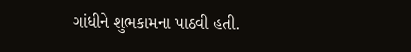ગાંધીને શુભકામના પાઠવી હતી.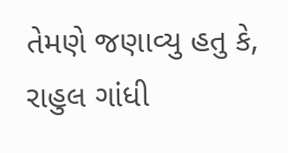તેમણે જણાવ્યુ હતુ કે, રાહુલ ગાંધી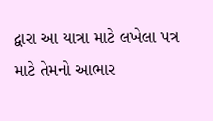દ્વારા આ યાત્રા માટે લખેલા પત્ર માટે તેમનો આભાર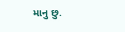માનુ છુ.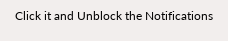Click it and Unblock the Notifications